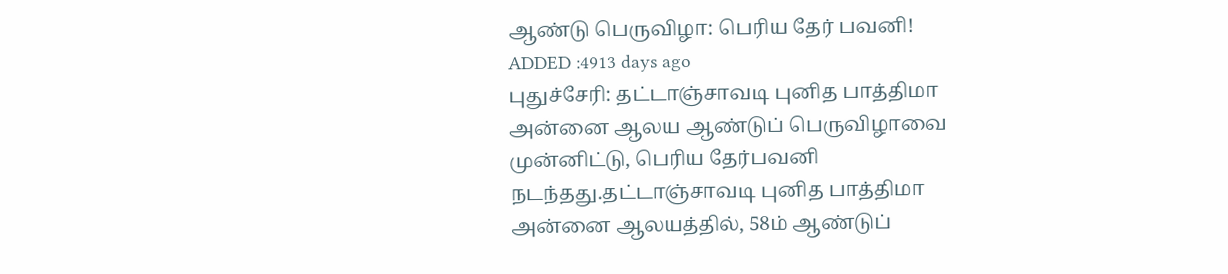ஆண்டு பெருவிழா: பெரிய தேர் பவனி!
ADDED :4913 days ago
புதுச்சேரி: தட்டாஞ்சாவடி புனித பாத்திமா அன்னை ஆலய ஆண்டுப் பெருவிழாவை முன்னிட்டு, பெரிய தேர்பவனி நடந்தது.தட்டாஞ்சாவடி புனித பாத்திமா அன்னை ஆலயத்தில், 58ம் ஆண்டுப்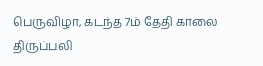பெருவிழா, கடந்த 7ம் தேதி காலை திருப்பலி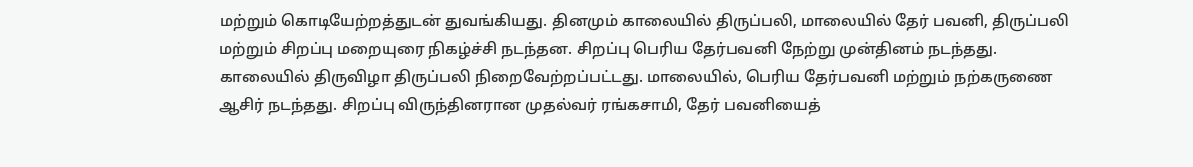மற்றும் கொடியேற்றத்துடன் துவங்கியது. தினமும் காலையில் திருப்பலி, மாலையில் தேர் பவனி, திருப்பலி மற்றும் சிறப்பு மறையுரை நிகழ்ச்சி நடந்தன. சிறப்பு பெரிய தேர்பவனி நேற்று முன்தினம் நடந்தது. காலையில் திருவிழா திருப்பலி நிறைவேற்றப்பட்டது. மாலையில், பெரிய தேர்பவனி மற்றும் நற்கருணை ஆசிர் நடந்தது. சிறப்பு விருந்தினரான முதல்வர் ரங்கசாமி, தேர் பவனியைத்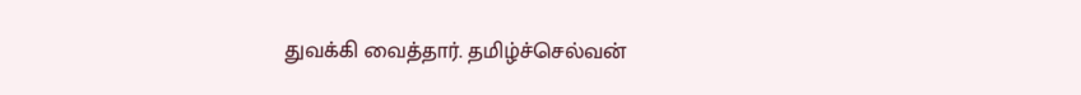துவக்கி வைத்தார். தமிழ்ச்செல்வன்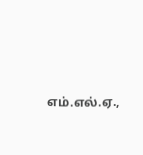எம்.எல்.ஏ.,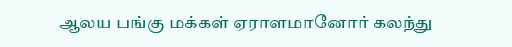ஆலய பங்கு மக்கள் ஏராளமானோர் கலந்து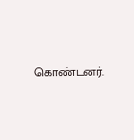கொண்டனர்.